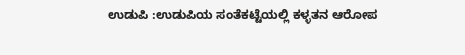ಉಡುಪಿ :ಉಡುಪಿಯ ಸಂತೆಕಟ್ಟೆಯಲ್ಲಿ ಕಳ್ಳತನ ಆರೋಪ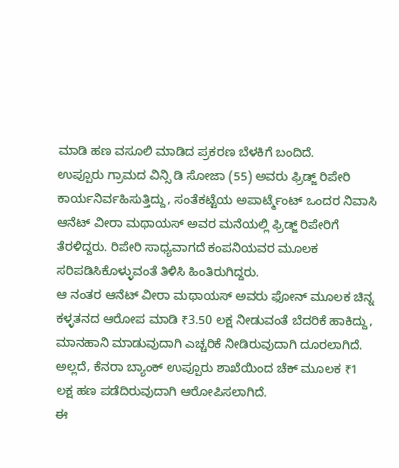ಮಾಡಿ ಹಣ ವಸೂಲಿ ಮಾಡಿದ ಪ್ರಕರಣ ಬೆಳಕಿಗೆ ಬಂದಿದೆ.
ಉಪ್ಪೂರು ಗ್ರಾಮದ ವಿನ್ಸಿ ಡಿ ಸೋಜಾ (55) ಅವರು ಫ್ರಿಡ್ಜ್ ರಿಪೇರಿ ಕಾರ್ಯನಿರ್ವಹಿಸುತ್ತಿದ್ದು, ಸಂತೆಕಟ್ಟೆಯ ಅಪಾರ್ಟ್ಮೆಂಟ್ ಒಂದರ ನಿವಾಸಿ ಆನೆಟ್ ವೀರಾ ಮಥಾಯಸ್ ಅವರ ಮನೆಯಲ್ಲಿ ಫ್ರಿಡ್ಜ್ ರಿಪೇರಿಗೆ ತೆರಳಿದ್ದರು. ರಿಪೇರಿ ಸಾಧ್ಯವಾಗದೆ ಕಂಪನಿಯವರ ಮೂಲಕ ಸರಿಪಡಿಸಿಕೊಳ್ಳುವಂತೆ ತಿಳಿಸಿ ಹಿಂತಿರುಗಿದ್ದರು.
ಆ ನಂತರ ಆನೆಟ್ ವೀರಾ ಮಥಾಯಸ್ ಅವರು ಫೋನ್ ಮೂಲಕ ಚಿನ್ನ ಕಳ್ಳತನದ ಆರೋಪ ಮಾಡಿ ₹3.50 ಲಕ್ಷ ನೀಡುವಂತೆ ಬೆದರಿಕೆ ಹಾಕಿದ್ದು, ಮಾನಹಾನಿ ಮಾಡುವುದಾಗಿ ಎಚ್ಚರಿಕೆ ನೀಡಿರುವುದಾಗಿ ದೂರಲಾಗಿದೆ. ಅಲ್ಲದೆ, ಕೆನರಾ ಬ್ಯಾಂಕ್ ಉಪ್ಪೂರು ಶಾಖೆಯಿಂದ ಚೆಕ್ ಮೂಲಕ ₹1 ಲಕ್ಷ ಹಣ ಪಡೆದಿರುವುದಾಗಿ ಆರೋಪಿಸಲಾಗಿದೆ.
ಈ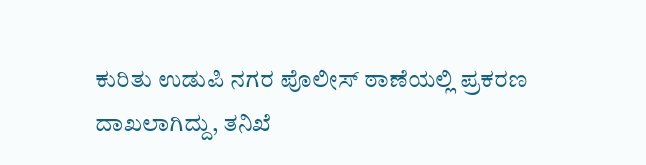ಕುರಿತು ಉಡುಪಿ ನಗರ ಪೊಲೀಸ್ ಠಾಣೆಯಲ್ಲಿ ಪ್ರಕರಣ ದಾಖಲಾಗಿದ್ದು, ತನಿಖೆ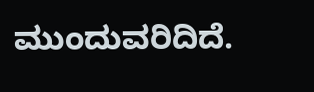ಮುಂದುವರಿದಿದೆ.